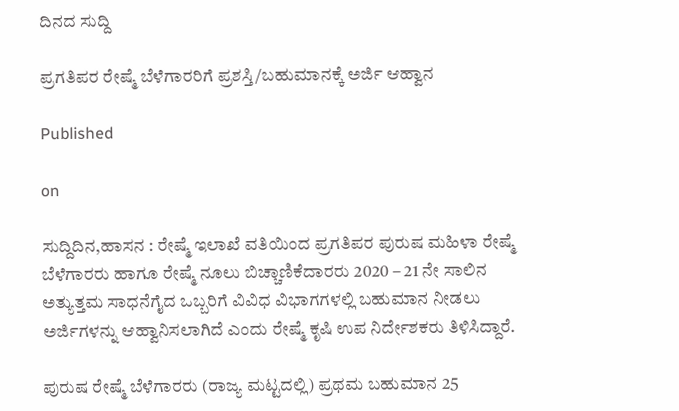ದಿನದ ಸುದ್ದಿ

ಪ್ರಗತಿಪರ ರೇಷ್ಮೆ ಬೆಳೆಗಾರರಿಗೆ ಪ್ರಶಸ್ತಿ/ಬಹುಮಾನಕ್ಕೆ ಅರ್ಜಿ ಆಹ್ವಾನ

Published

on

ಸುದ್ದಿದಿನ,ಹಾಸನ : ರೇಷ್ಮೆ ಇಲಾಖೆ ವತಿಯಿಂದ ಪ್ರಗತಿಪರ ಪುರುಷ ಮಹಿಳಾ ರೇಷ್ಮೆ ಬೆಳೆಗಾರರು ಹಾಗೂ ರೇಷ್ಮೆ ನೂಲು ಬಿಚ್ಚಾಣಿಕೆದಾರರು 2020 – 21 ನೇ ಸಾಲಿನ ಅತ್ಯುತ್ತಮ ಸಾಧನೆಗೈದ ಒಬ್ಬರಿಗೆ ವಿವಿಧ ವಿಭಾಗಗಳಲ್ಲಿ ಬಹುಮಾನ ನೀಡಲು ಅರ್ಜಿಗಳನ್ನು ಆಹ್ವಾನಿಸಲಾಗಿದೆ ಎಂದು ರೇಷ್ಮೆ ಕೃಷಿ ಉಪ ನಿರ್ದೇಶಕರು ತಿಳಿಸಿದ್ದಾರೆ.

ಪುರುಷ ರೇಷ್ಮೆ ಬೆಳೆಗಾರರು (ರಾಜ್ಯ ಮಟ್ಟದಲ್ಲಿ) ಪ್ರಥಮ ಬಹುಮಾನ 25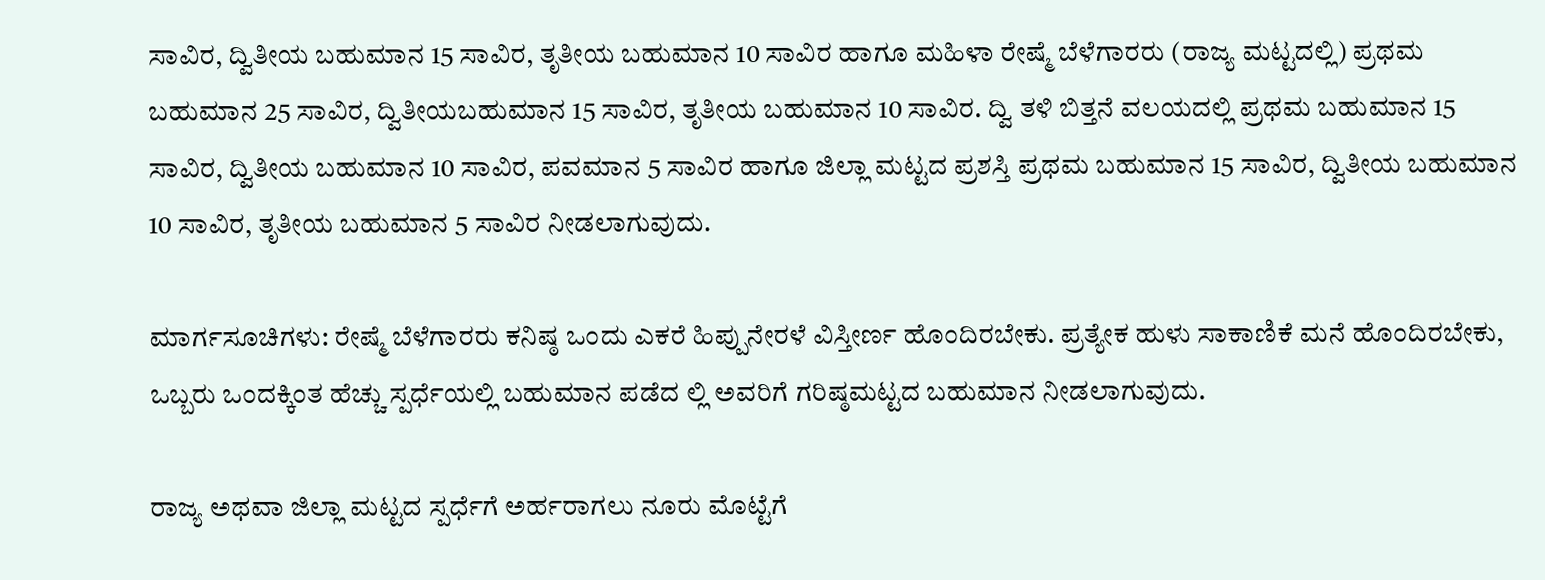ಸಾವಿರ, ದ್ವಿತೀಯ ಬಹುಮಾನ 15 ಸಾವಿರ, ತೃತೀಯ ಬಹುಮಾನ 10 ಸಾವಿರ ಹಾಗೂ ಮಹಿಳಾ ರೇಷ್ಮೆ ಬೆಳೆಗಾರರು (ರಾಜ್ಯ ಮಟ್ಟದಲ್ಲಿ) ಪ್ರಥಮ ಬಹುಮಾನ 25 ಸಾವಿರ, ದ್ವಿತೀಯಬಹುಮಾನ 15 ಸಾವಿರ, ತೃತೀಯ ಬಹುಮಾನ 10 ಸಾವಿರ. ದ್ವಿ ತಳಿ ಬಿತ್ತನೆ ವಲಯದಲ್ಲಿ ಪ್ರಥಮ ಬಹುಮಾನ 15 ಸಾವಿರ, ದ್ವಿತೀಯ ಬಹುಮಾನ 10 ಸಾವಿರ, ಪವಮಾನ 5 ಸಾವಿರ ಹಾಗೂ ಜಿಲ್ಲಾ ಮಟ್ಟದ ಪ್ರಶಸ್ತಿ ಪ್ರಥಮ ಬಹುಮಾನ 15 ಸಾವಿರ, ದ್ವಿತೀಯ ಬಹುಮಾನ 10 ಸಾವಿರ, ತೃತೀಯ ಬಹುಮಾನ 5 ಸಾವಿರ ನೀಡಲಾಗುವುದು.

ಮಾರ್ಗಸೂಚಿಗಳು: ರೇಷ್ಮೆ ಬೆಳೆಗಾರರು ಕನಿಷ್ಠ ಒಂದು ಎಕರೆ ಹಿಪ್ಪುನೇರಳೆ ವಿಸ್ತೀರ್ಣ ಹೊಂದಿರಬೇಕು. ಪ್ರತ್ಯೇಕ ಹುಳು ಸಾಕಾಣಿಕೆ ಮನೆ ಹೊಂದಿರಬೇಕು, ಒಬ್ಬರು ಒಂದಕ್ಕಿಂತ ಹೆಚ್ಚು ಸ್ಪರ್ಧೆಯಲ್ಲಿ ಬಹುಮಾನ ಪಡೆದ ಲ್ಲಿ ಅವರಿಗೆ ಗರಿಷ್ಠಮಟ್ಟದ ಬಹುಮಾನ ನೀಡಲಾಗುವುದು.

ರಾಜ್ಯ ಅಥವಾ ಜಿಲ್ಲಾ ಮಟ್ಟದ ಸ್ಪರ್ಧೆಗೆ ಅರ್ಹರಾಗಲು ನೂರು ಮೊಟ್ಟೆಗೆ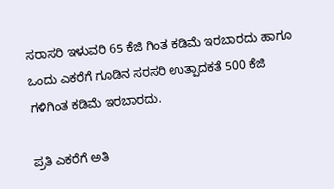ಸರಾಸರಿ ಇಳುವರಿ 65 ಕೆಜಿ ಗಿಂತ ಕಡಿಮೆ ಇರಬಾರದು ಹಾಗೂ ಒಂದು ಎಕರೆಗೆ ಗೂಡಿನ ಸರಸರಿ ಉತ್ಪಾದಕತೆ 500 ಕೆಜಿ ಗಳಿಗಿಂತ ಕಡಿಮೆ ಇರಬಾರದು.

ಪ್ರತಿ ಎಕರೆಗೆ ಅತಿ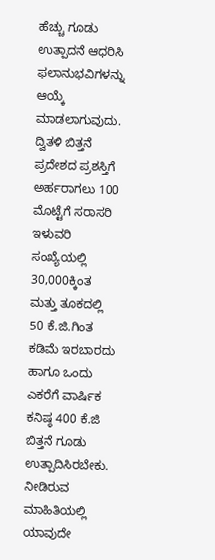ಹೆಚ್ಚು ಗೂಡು ಉತ್ಪಾದನೆ ಆಧರಿಸಿ ಫಲಾನುಭವಿಗಳನ್ನು ಆಯ್ಕೆ ಮಾಡಲಾಗುವುದು. ದ್ವಿತಳಿ ಬಿತ್ತನೆ ಪ್ರದೇಶದ ಪ್ರಶಸ್ತಿಗೆ ಅರ್ಹರಾಗಲು 100 ಮೊಟ್ಟೆಗೆ ಸರಾಸರಿ ಇಳುವರಿ ಸಂಖ್ಯೆಯಲ್ಲಿ 30,000ಕ್ಕಿಂತ ಮತ್ತು ತೂಕದಲ್ಲಿ 50 ಕೆ.ಜಿ.ಗಿಂತ ಕಡಿಮೆ ಇರಬಾರದು ಹಾಗೂ ಒಂದು ಎಕರೆಗೆ ವಾರ್ಷಿಕ ಕನಿಷ್ಠ 400 ಕೆ.ಜಿ ಬಿತ್ತನೆ ಗೂಡು ಉತ್ಪಾದಿಸಿರಬೇಕು. ನೀಡಿರುವ ಮಾಹಿತಿಯಲ್ಲಿ ಯಾವುದೇ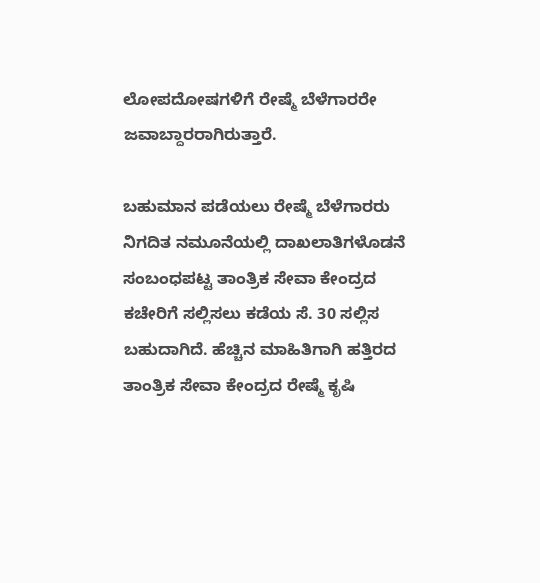ಲೋಪದೋಷಗಳಿಗೆ ರೇಷ್ಮೆ ಬೆಳೆಗಾರರೇ ಜವಾಬ್ದಾರರಾಗಿರುತ್ತಾರೆ.

ಬಹುಮಾನ ಪಡೆಯಲು ರೇಷ್ಮೆ ಬೆಳೆಗಾರರು ನಿಗದಿತ ನಮೂನೆಯಲ್ಲಿ ದಾಖಲಾತಿಗಳೊಡನೆ ಸಂಬಂಧಪಟ್ಟ ತಾಂತ್ರಿಕ ಸೇವಾ ಕೇಂದ್ರದ ಕಚೇರಿಗೆ ಸಲ್ಲಿಸಲು ಕಡೆಯ ಸೆ. 30 ಸಲ್ಲಿಸ ಬಹುದಾಗಿದೆ. ಹೆಚ್ಚಿನ ಮಾಹಿತಿಗಾಗಿ ಹತ್ತಿರದ ತಾಂತ್ರಿಕ ಸೇವಾ ಕೇಂದ್ರದ ರೇಷ್ಮೆ ಕೃಷಿ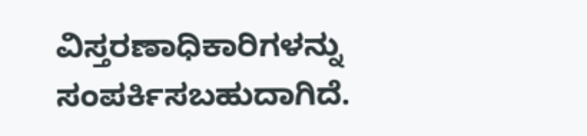ವಿಸ್ತರಣಾಧಿಕಾರಿಗಳನ್ನು ಸಂಪರ್ಕಿಸಬಹುದಾಗಿದೆ.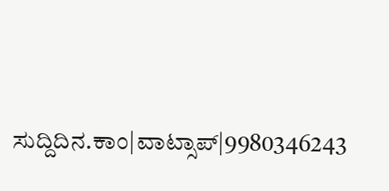ಸುದ್ದಿದಿನ.ಕಾಂ|ವಾಟ್ಸಾಪ್|9980346243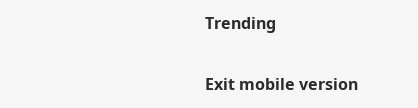Trending

Exit mobile version